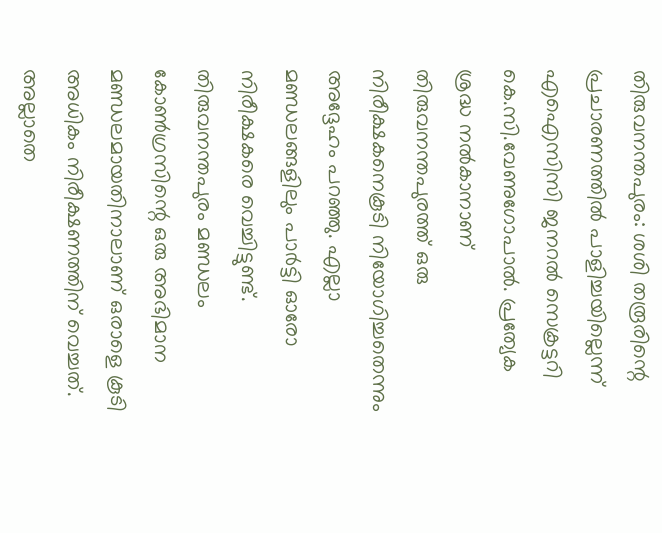തിരുവനന്തപുരം: ശശി തരൂരിന്റെ പ്രചാരണത്തിൽ പാളിച്ചയില്ലെന്ന് എഐസിസി ജനറൽ സെക്രട്ടറി കെ.സി.വേണുഗോപാൽ. പ്രത്യേക ശ്രദ്ധ നൽകാനാണ് തിരുവനന്തപുരത്ത് ഒരു നിരീക്ഷകനെകൂടി നിയോഗിച്ചതെന്നും അദ്ദേഹം പറഞ്ഞു. എല്ലാ മണ്ഡലങ്ങളിലും പാർട്ടി ഓരോ നിരീക്ഷകരെ വെച്ചിട്ടുണ്ട്. തിരുവനന്തപുരം മണ്ഡലം കോൺഗ്രസിന്റെ ഒരു അഭിമാന മണ്ഡലമായതിനാലാണ് ഒരാളെ കൂടി അധികം നിരീക്ഷണത്തിന് വെച്ചത്. അല്ലാതെ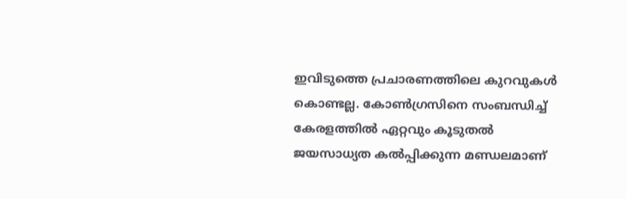ഇവിടുത്തെ പ്രചാരണത്തിലെ കുറവുകൾ കൊണ്ടല്ല. കോൺഗ്രസിനെ സംബന്ധിച്ച് കേരളത്തിൽ ഏറ്റവും കൂടുതൽ ജയസാധ്യത കൽപ്പിക്കുന്ന മണ്ഡലമാണ്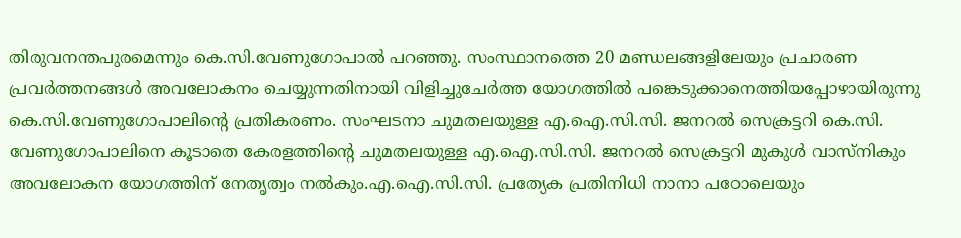തിരുവനന്തപുരമെന്നും കെ.സി.വേണുഗോപാൽ പറഞ്ഞു. സംസ്ഥാനത്തെ 20 മണ്ഡലങ്ങളിലേയും പ്രചാരണ പ്രവർത്തനങ്ങൾ അവലോകനം ചെയ്യുന്നതിനായി വിളിച്ചുചേർത്ത യോഗത്തിൽ പങ്കെടുക്കാനെത്തിയപ്പോഴായിരുന്നു കെ.സി.വേണുഗോപാലിന്റെ പ്രതികരണം. സംഘടനാ ചുമതലയുള്ള എ.ഐ.സി.സി. ജനറൽ സെക്രട്ടറി കെ.സി. വേണുഗോപാലിനെ കൂടാതെ കേരളത്തിന്റെ ചുമതലയുള്ള എ.ഐ.സി.സി. ജനറൽ സെക്രട്ടറി മുകുൾ വാസ്നികും അവലോകന യോഗത്തിന് നേതൃത്വം നൽകും.എ.ഐ.സി.സി. പ്രത്യേക പ്രതിനിധി നാനാ പഠോലെയും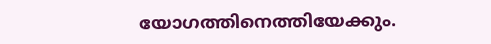യോഗത്തിനെത്തിയേക്കും.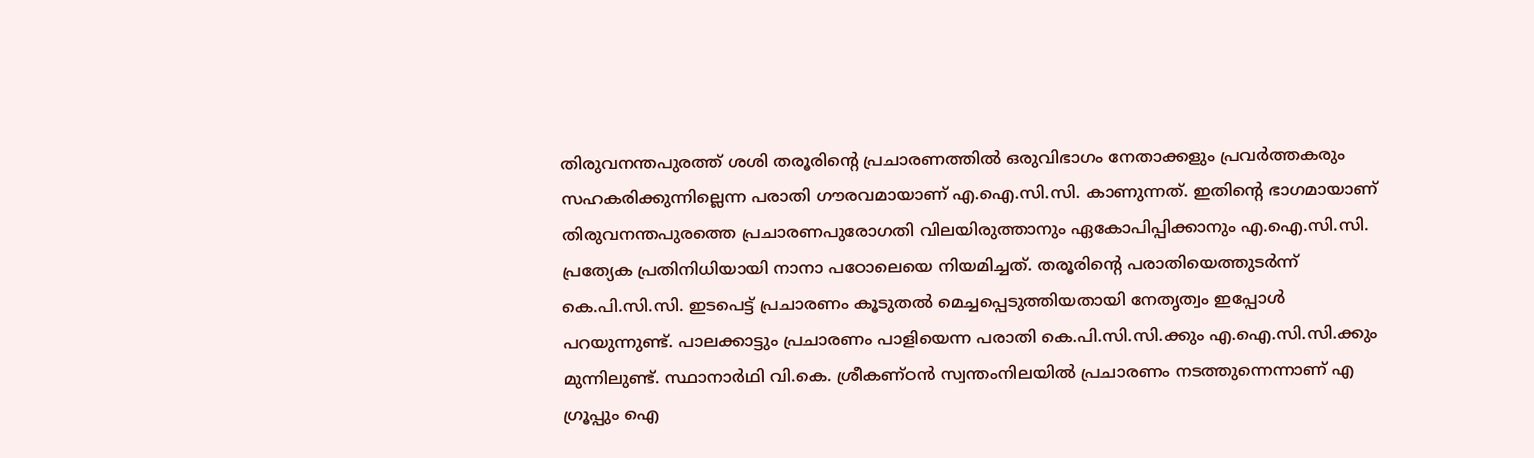തിരുവനന്തപുരത്ത് ശശി തരൂരിന്റെ പ്രചാരണത്തിൽ ഒരുവിഭാഗം നേതാക്കളും പ്രവർത്തകരും സഹകരിക്കുന്നില്ലെന്ന പരാതി ഗൗരവമായാണ് എ.ഐ.സി.സി. കാണുന്നത്. ഇതിന്റെ ഭാഗമായാണ് തിരുവനന്തപുരത്തെ പ്രചാരണപുരോഗതി വിലയിരുത്താനും ഏകോപിപ്പിക്കാനും എ.ഐ.സി.സി. പ്രത്യേക പ്രതിനിധിയായി നാനാ പഠോലെയെ നിയമിച്ചത്. തരൂരിന്റെ പരാതിയെത്തുടർന്ന് കെ.പി.സി.സി. ഇടപെട്ട് പ്രചാരണം കൂടുതൽ മെച്ചപ്പെടുത്തിയതായി നേതൃത്വം ഇപ്പോൾ പറയുന്നുണ്ട്. പാലക്കാട്ടും പ്രചാരണം പാളിയെന്ന പരാതി കെ.പി.സി.സി.ക്കും എ.ഐ.സി.സി.ക്കും മുന്നിലുണ്ട്. സ്ഥാനാർഥി വി.കെ. ശ്രീകണ്ഠൻ സ്വന്തംനിലയിൽ പ്രചാരണം നടത്തുന്നെന്നാണ് എ ഗ്രൂപ്പും ഐ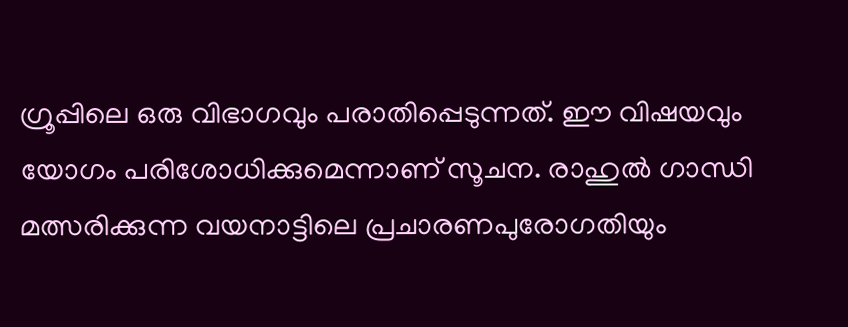ഗ്രൂപ്പിലെ ഒരു വിഭാഗവും പരാതിപ്പെടുന്നത്. ഈ വിഷയവും യോഗം പരിശോധിക്കുമെന്നാണ് സൂചന. രാഹുൽ ഗാന്ധി മത്സരിക്കുന്ന വയനാട്ടിലെ പ്രചാരണപുരോഗതിയും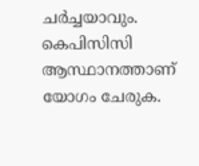ചർച്ചയാവും. കെപിസിസി ആസ്ഥാനത്താണ് യോഗം ചേരുക.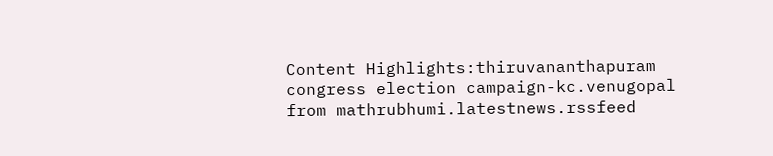Content Highlights:thiruvananthapuram congress election campaign-kc.venugopal
from mathrubhumi.latestnews.rssfeed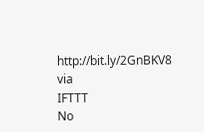http://bit.ly/2GnBKV8
via
IFTTT
No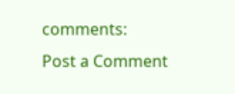comments:
Post a Comment